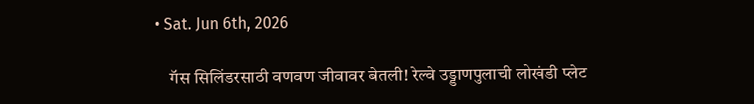• Sat. Jun 6th, 2026

    गॅस सिलिंडरसाठी वणवण जीवावर बेतली! रेल्वे उड्डाणपुलाची लोखंडी प्लेट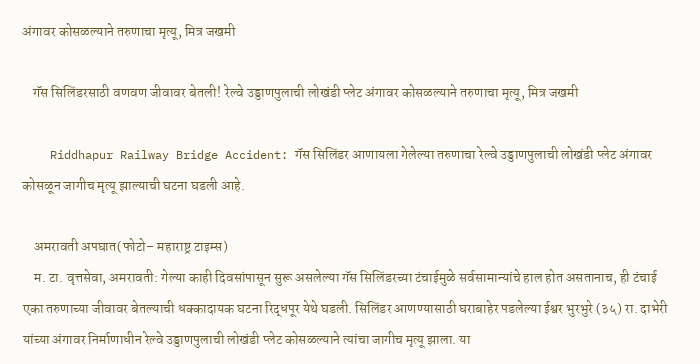अंगावर कोसळल्याने तरुणाचा मृत्यू, मित्र जखमी

    गॅस सिलिंडरसाठी वणवण जीवावर बेतली! रेल्वे उड्डाणपुलाची लोखंडी प्लेट अंगावर कोसळल्याने तरुणाचा मृत्यू, मित्र जखमी

    Riddhapur Railway Bridge Accident: गॅस सिलिंडर आणायला गेलेल्या तरुणाचा रेल्वे उड्डाणपुलाची लोखंडी प्लेट अंगावर कोसळून जागीच मृत्यू झाल्याची घटना घडली आहे.

    अमरावती अपघात(फोटो– महाराष्ट्र टाइम्स)
    म. टा. वृत्तसेवा, अमरावती: गेल्या काही दिवसांपासून सुरू असलेल्या गॅस सिलिंडरच्या टंचाईमुळे सर्वसामान्यांचे हाल होत असतानाच, ही टंचाई एका तरुणाच्या जीवावर बेतल्याची धक्कादायक घटना रिद्धपूर येथे घडली. सिलिंडर आणण्यासाठी घराबाहेर पडलेल्या ईश्वर भुरभुरे (३५) रा. दाभेरी यांच्या अंगावर निर्माणाधीन रेल्वे उड्डाणपुलाची लोखंडी प्लेट कोसळल्याने त्यांचा जागीच मृत्यू झाला. या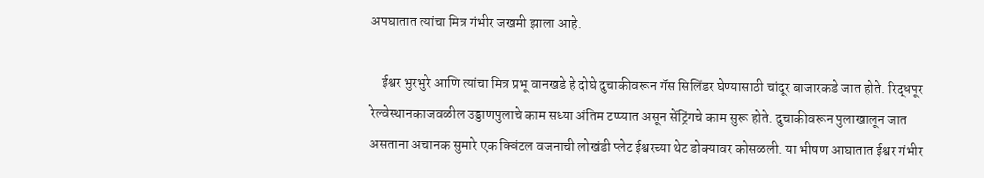अपघातात त्यांचा मित्र गंभीर जखमी झाला आहे.

    ईश्वर भुरभुरे आणि त्यांचा मित्र प्रभू वानखडे हे दोघे दुचाकीवरून गॅस सिलिंडर घेण्यासाठी चांदूर बाजारकडे जात होते. रिद्धपूर रेल्वेस्थानकाजवळील उड्डाणपुलाचे काम सध्या अंतिम टप्प्यात असून सेंट्रिंगचे काम सुरू होते. दुचाकीवरून पुलाखालून जात असताना अचानक सुमारे एक क्विंटल वजनाची लोखंडी प्लेट ईश्वरच्या थेट डोक्यावर कोसळली. या भीषण आघातात ईश्वर गंभीर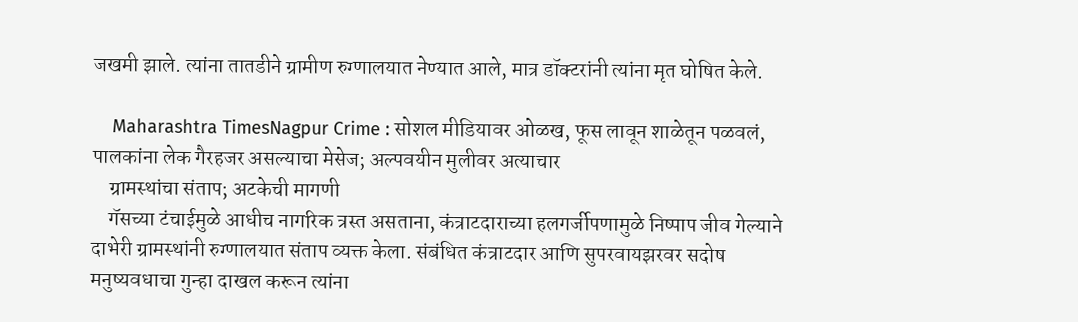जखमी झाले. त्यांना तातडीने ग्रामीण रुग्णालयात नेण्यात आले, मात्र डॉक्टरांनी त्यांना मृत घोषित केले.

    Maharashtra TimesNagpur Crime : सोशल मीडियावर ओळख, फूस लावून शाळेतून पळवलं, पालकांना लेक गैरहजर असल्याचा मेसेज; अल्पवयीन मुलीवर अत्याचार
    ग्रामस्थांचा संताप; अटकेची मागणी
    गॅसच्या टंचाईमुळे आधीच नागरिक त्रस्त असताना, कंत्राटदाराच्या हलगर्जीपणामुळे निष्पाप जीव गेल्याने दाभेरी ग्रामस्थांनी रुग्णालयात संताप व्यक्त केला. संबंधित कंत्राटदार आणि सुपरवायझरवर सदोष मनुष्यवधाचा गुन्हा दाखल करून त्यांना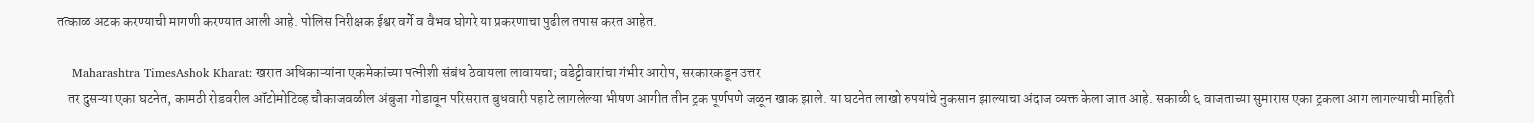तत्काळ अटक करण्याची मागणी करण्यात आली आहे. पोलिस निरीक्षक ईश्वर वर्गे व वैभव घोगरे या प्रकरणाचा पुढील तपास करत आहेत.

    Maharashtra TimesAshok Kharat: खरात अधिकाऱ्यांना एकमेकांच्या पत्नीशी संबंध ठेवायला लावायचा; वडेट्टीवारांचा गंभीर आरोप, सरकारकडून उत्तर
    तर दुसऱ्या एका घटनेत, कामठी रोडवरील ऑटोमोटिव्ह चौकाजवळील अंबुजा गोडावून परिसरात बुधवारी पहाटे लागलेल्या भीषण आगीत तीन ट्रक पूर्णपणे जळून खाक झाले. या घटनेत लाखो रुपयांचे नुकसान झाल्याचा अंदाज व्यक्त केला जात आहे. सकाळी ६ वाजताच्या सुमारास एका ट्रकला आग लागल्याची माहिती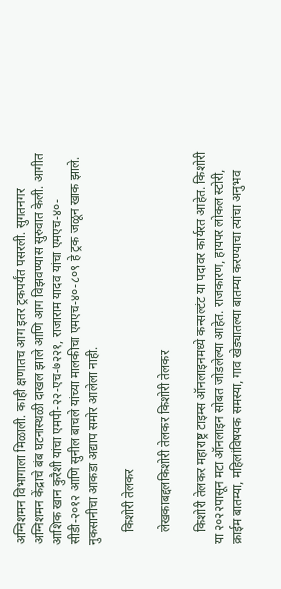अग्निशमन विभागाला मिळाली. काही क्षणातच आग इतर ट्रकपर्यंत पसरली. सुगतनगर अग्निशमन केंद्राचे बंब घटनास्थळी दाखल झाले आणि आग विझवण्यास सुरुवात केली. आगीत आशिक खान कुरैशी यांचा एमपी-२२-एच-७२२१, राजाराम यादव यांचा एमएच-४०-सीडी-२०१२ आणि सुनील बाचले यांच्या मालकीचा एमएच-४०-८०९ हे ट्रक जळून खाक झाले. नुकसानीचा आकडा अद्याप समोर आलेला नाही.

    किशोरी तेलकर

    लेखकाबद्दलकिशोरी तेलकर किशोरी तेलकर

    किशोरी तेलकर महाराष्ट्र टाइम्स ऑनलाइनमध्ये कन्सल्टंट या पदावर कार्यरत आहेत. किशोरी या २०२२पासून मटा ऑनलाइन सोबत जोडलेल्या आहेत. राजकारण, हायपर लोकल स्टोरी, क्राईम बातम्या, महिलांविषयक समस्या, गाव खेड्यातल्या बातम्या करण्याचा त्यांचा अनुभव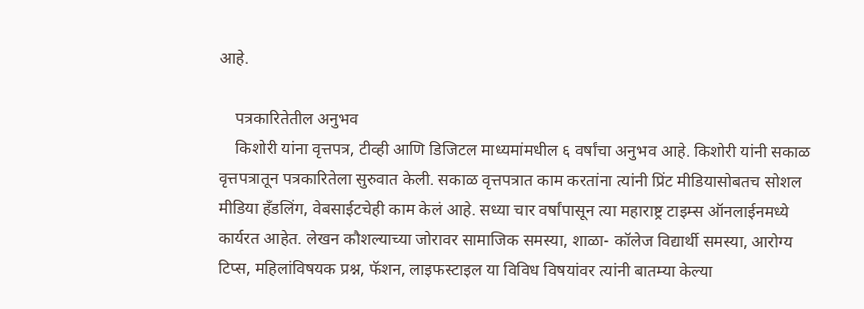आहे.

    पत्रकारितेतील अनुभव
    किशोरी यांना वृत्तपत्र, टीव्ही आणि डिजिटल माध्यमांमधील ६ वर्षांचा अनुभव आहे. किशोरी यांनी सकाळ वृत्तपत्रातून पत्रकारितेला सुरुवात केली. सकाळ वृत्तपत्रात काम करतांना त्यांनी प्रिंट मीडियासोबतच सोशल मीडिया हॅंडलिंग, वेबसाईटचेही काम केलं आहे. सध्या चार वर्षांपासून त्या महाराष्ट्र टाइम्स ऑनलाईनमध्ये कार्यरत आहेत. लेखन कौशल्याच्या जोरावर सामाजिक समस्या, शाळा- कॉलेज विद्यार्थी समस्या, आरोग्य टिप्स, महिलांविषयक प्रश्न, फॅशन, लाइफस्टाइल या विविध विषयांवर त्यांनी बातम्या केल्या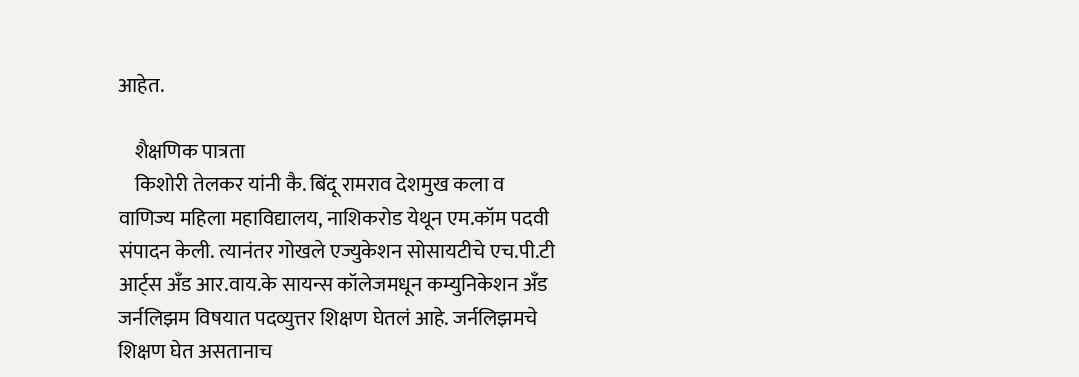आहेत.

    शैक्षणिक पात्रता
    किशोरी तेलकर यांनी कै. बिंदू रामराव देशमुख कला व वाणिज्य महिला महाविद्यालय, नाशिकरोड येथून एम.कॉम पदवी संपादन केली. त्यानंतर गोखले एज्युकेशन सोसायटीचे एच.पी.टी आर्ट्स अँड आर.वाय.के सायन्स कॉलेजमधून कम्युनिकेशन अँड जर्नलिझम विषयात पदव्युत्तर शिक्षण घेतलं आहे. जर्नलिझमचे शिक्षण घेत असतानाच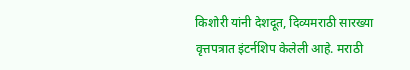किशोरी यांनी देशदूत, दिव्यमराठी सारख्या वृत्तपत्रात इंटर्नशिप केलेली आहे. मराठी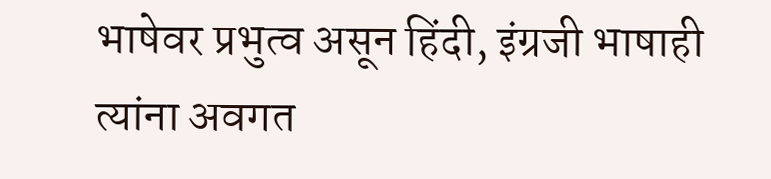भाषेवर प्रभुत्व असून हिंदी, इंग्रजी भाषाही त्यांना अवगत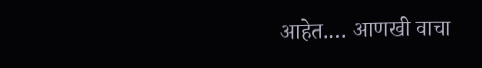आहेत.… आणखी वाचा